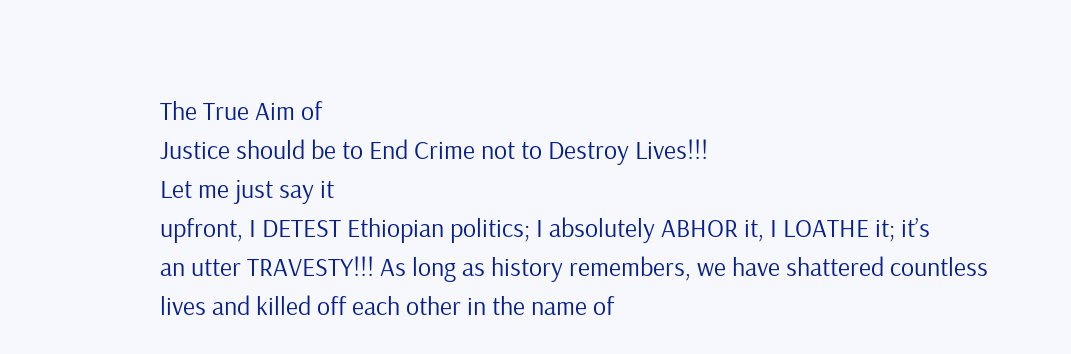The True Aim of
Justice should be to End Crime not to Destroy Lives!!!
Let me just say it
upfront, I DETEST Ethiopian politics; I absolutely ABHOR it, I LOATHE it; it’s
an utter TRAVESTY!!! As long as history remembers, we have shattered countless
lives and killed off each other in the name of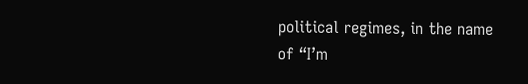political regimes, in the name
of “I’m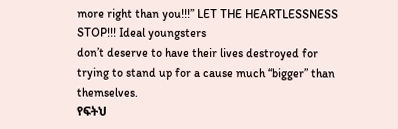more right than you!!!” LET THE HEARTLESSNESS STOP!!! Ideal youngsters
don’t deserve to have their lives destroyed for trying to stand up for a cause much “bigger” than themselves.
የፍትህ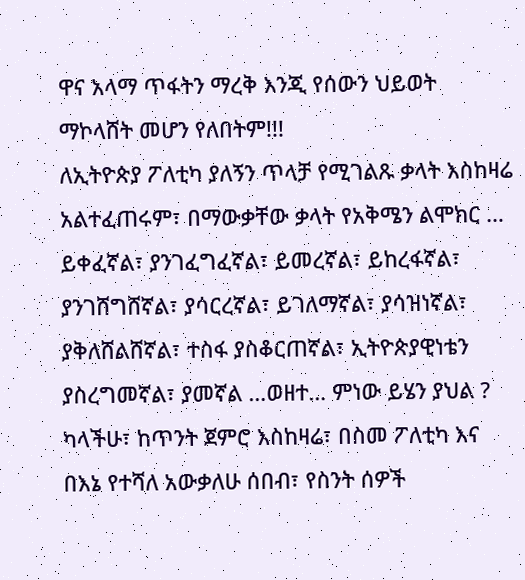ዋና አላማ ጥፋትን ማረቅ እንጂ የሰውን ህይወት ማኮላሸት መሆን የለበትም!!!
ለኢትዮጵያ ፖለቲካ ያለኝን ጥላቻ የሚገልጹ ቃላት እስከዛሬ አልተፈጠሩም፣ በማውቃቸው ቃላት የአቅሜን ልሞክር … ይቀፈኛል፣ ያንገፈግፈኛል፣ ይመረኛል፣ ይከረፋኛል፣ ያንገሸግሸኛል፣ ያሳርረኛል፣ ይገለማኛል፣ ያሳዝነኛል፣ ያቅለሸልሸኛል፣ ተስፋ ያስቆርጠኛል፣ ኢትዮጵያዊነቴን ያስረግመኛል፣ ያመኛል …ወዘተ… ምነው ይሄን ያህል ? ካላችሁ፣ ከጥንት ጀምሮ እስከዛሬ፣ በስመ ፖለቲካ እና በእኔ የተሻለ አውቃለሁ ሰበብ፣ የስንት ሰዎች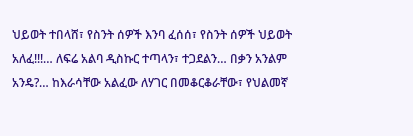ህይወት ተበላሸ፣ የስንት ሰዎች እንባ ፈሰሰ፣ የስንት ሰዎች ህይወት አለፈ!!!… ለፍሬ አልባ ዲስኩር ተጣላን፣ ተጋደልን… በቃን አንልም አንዴ?… ከእራሳቸው አልፈው ለሃገር በመቆርቆራቸው፣ የህልመኛ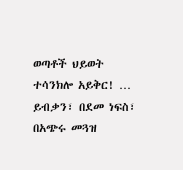ወጣቶች ህይወት ተሳንክሎ አይቅር! … ይብቃን፣ በደመ ነፍስ፣ በአጭሩ መጓዝ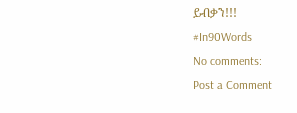ይብቃን!!!
#In90Words
No comments:
Post a Comment